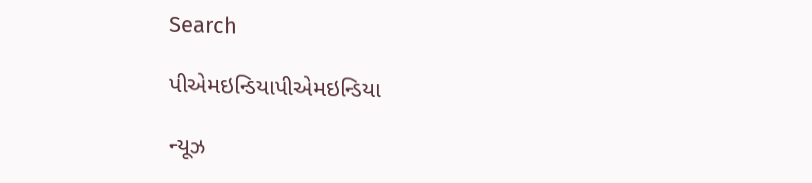Search

પીએમઇન્ડિયાપીએમઇન્ડિયા

ન્યૂઝ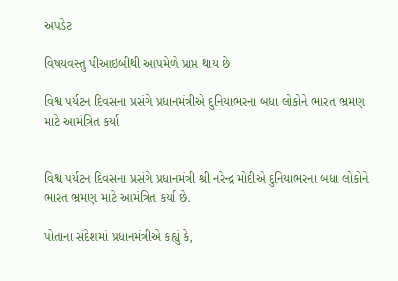અપડેટ

વિષયવસ્તુ પીઆઇબીથી આપમેળે પ્રાપ્ત થાય છે

વિશ્વ પર્યટન દિવસના પ્રસંગે પ્રધાનમંત્રીએ દુનિયાભરના બધા લોકોને ભારત ભ્રમણ માટે આમંત્રિત કર્યા


વિશ્વ પર્યટન દિવસના પ્રસંગે પ્રધાનમંત્રી શ્રી નરેન્દ્ર મોદીએ દુનિયાભરના બધા લોકોને ભારત ભ્રમણ માટે આમંત્રિત કર્યા છે.

પોતાના સંદેશમાં પ્રધાનમંત્રીએ કહ્યું કે,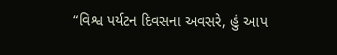“વિશ્વ પર્યટન દિવસના અવસરે, હું આપ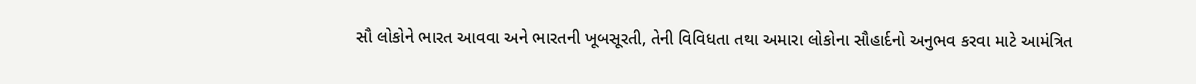સૌ લોકોને ભારત આવવા અને ભારતની ખૂબસૂરતી, તેની વિવિધતા તથા અમારા લોકોના સૌહાર્દનો અનુભવ કરવા માટે આમંત્રિત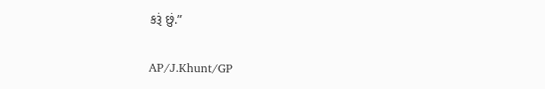કરૂં છું.”

AP/J.Khunt/GP